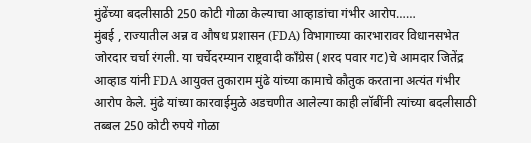मुंढेंच्या बदलीसाठी 250 कोटी गोळा केल्याचा आव्हाडांचा गंभीर आरोप……
मुंबई , राज्यातील अन्न व औषध प्रशासन (FDA) विभागाच्या कारभारावर विधानसभेत जोरदार चर्चा रंगली. या चर्चेदरम्यान राष्ट्रवादी काँग्रेस (शरद पवार गट)चे आमदार जितेंद्र आव्हाड यांनी FDA आयुक्त तुकाराम मुंढे यांच्या कामाचे कौतुक करताना अत्यंत गंभीर आरोप केले. मुंढे यांच्या कारवाईमुळे अडचणीत आलेल्या काही लॉबींनी त्यांच्या बदलीसाठी तब्बल 250 कोटी रुपये गोळा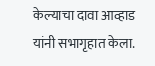केल्याचा दावा आव्हाड यांनी सभागृहात केला.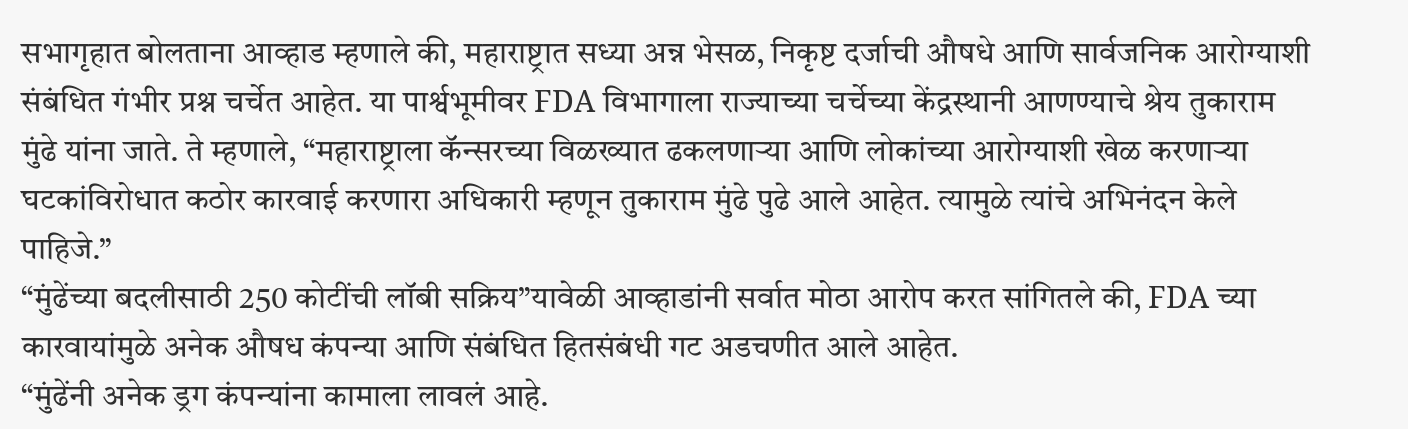सभागृहात बोलताना आव्हाड म्हणाले की, महाराष्ट्रात सध्या अन्न भेसळ, निकृष्ट दर्जाची औषधे आणि सार्वजनिक आरोग्याशी संबंधित गंभीर प्रश्न चर्चेत आहेत. या पार्श्वभूमीवर FDA विभागाला राज्याच्या चर्चेच्या केंद्रस्थानी आणण्याचे श्रेय तुकाराम मुंढे यांना जाते. ते म्हणाले, “महाराष्ट्राला कॅन्सरच्या विळख्यात ढकलणाऱ्या आणि लोकांच्या आरोग्याशी खेळ करणाऱ्या घटकांविरोधात कठोर कारवाई करणारा अधिकारी म्हणून तुकाराम मुंढे पुढे आले आहेत. त्यामुळे त्यांचे अभिनंदन केले पाहिजे.”
“मुंढेंच्या बदलीसाठी 250 कोटींची लॉबी सक्रिय”यावेळी आव्हाडांनी सर्वात मोठा आरोप करत सांगितले की, FDA च्या कारवायांमुळे अनेक औषध कंपन्या आणि संबंधित हितसंबंधी गट अडचणीत आले आहेत.
“मुंढेंनी अनेक ड्रग कंपन्यांना कामाला लावलं आहे.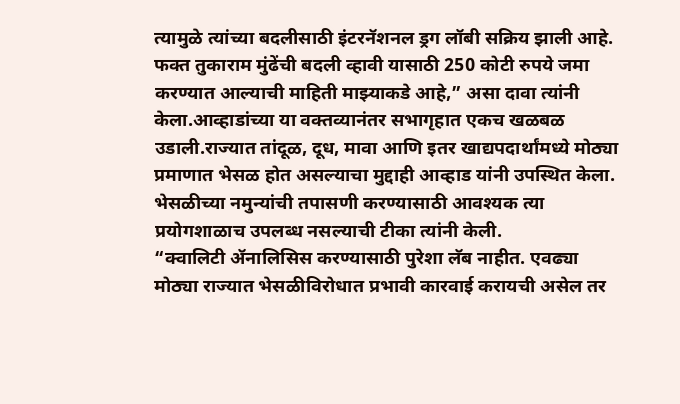त्यामुळे त्यांच्या बदलीसाठी इंटरनॅशनल ड्रग लॉबी सक्रिय झाली आहे. फक्त तुकाराम मुंढेंची बदली व्हावी यासाठी 250 कोटी रुपये जमा करण्यात आल्याची माहिती माझ्याकडे आहे,” असा दावा त्यांनी केला.आव्हाडांच्या या वक्तव्यानंतर सभागृहात एकच खळबळ उडाली.राज्यात तांदूळ, दूध, मावा आणि इतर खाद्यपदार्थांमध्ये मोठ्या प्रमाणात भेसळ होत असल्याचा मुद्दाही आव्हाड यांनी उपस्थित केला. भेसळीच्या नमुन्यांची तपासणी करण्यासाठी आवश्यक त्या प्रयोगशाळाच उपलब्ध नसल्याची टीका त्यांनी केली.
“क्वालिटी ॲनालिसिस करण्यासाठी पुरेशा लॅब नाहीत. एवढ्या मोठ्या राज्यात भेसळीविरोधात प्रभावी कारवाई करायची असेल तर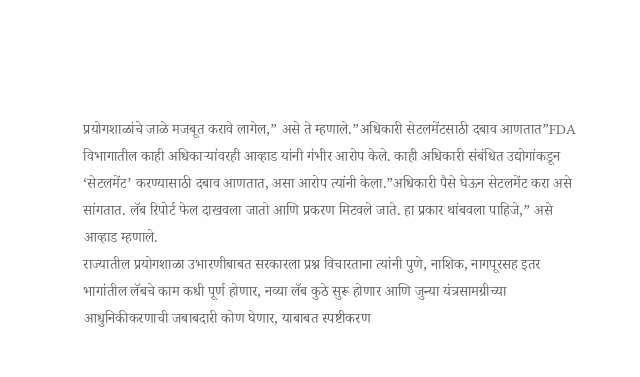प्रयोगशाळांचे जाळे मजबूत करावे लागेल,” असे ते म्हणाले.”अधिकारी सेटलमेंटसाठी दबाव आणतात”FDA विभागातील काही अधिकाऱ्यांवरही आव्हाड यांनी गंभीर आरोप केले. काही अधिकारी संबंधित उद्योगांकडून ‘सेटलमेंट’ करण्यासाठी दबाव आणतात, असा आरोप त्यांनी केला.”अधिकारी पैसे घेऊन सेटलमेंट करा असे सांगतात. लॅब रिपोर्ट फेल दाखवला जातो आणि प्रकरण मिटवले जाते. हा प्रकार थांबवला पाहिजे,” असे आव्हाड म्हणाले.
राज्यातील प्रयोगशाळा उभारणीबाबत सरकारला प्रश्न विचारताना त्यांनी पुणे, नाशिक, नागपूरसह इतर भागांतील लॅबचे काम कधी पूर्ण होणार, नव्या लॅब कुठे सुरू होणार आणि जुन्या यंत्रसामग्रीच्या आधुनिकीकरणाची जबाबदारी कोण घेणार, याबाबत स्पष्टीकरण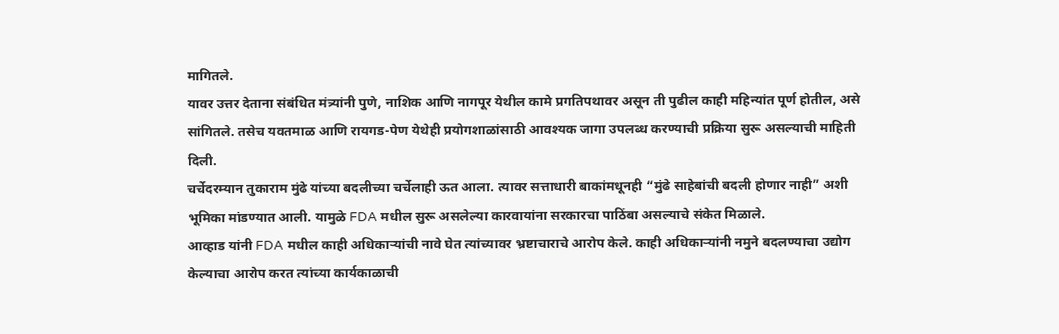मागितले.
यावर उत्तर देताना संबंधित मंत्र्यांनी पुणे, नाशिक आणि नागपूर येथील कामे प्रगतिपथावर असून ती पुढील काही महिन्यांत पूर्ण होतील, असे सांगितले. तसेच यवतमाळ आणि रायगड-पेण येथेही प्रयोगशाळांसाठी आवश्यक जागा उपलब्ध करण्याची प्रक्रिया सुरू असल्याची माहिती दिली.
चर्चेदरम्यान तुकाराम मुंढे यांच्या बदलीच्या चर्चेलाही ऊत आला. त्यावर सत्ताधारी बाकांमधूनही “मुंढे साहेबांची बदली होणार नाही” अशी भूमिका मांडण्यात आली. यामुळे FDA मधील सुरू असलेल्या कारवायांना सरकारचा पाठिंबा असल्याचे संकेत मिळाले.
आव्हाड यांनी FDA मधील काही अधिकाऱ्यांची नावे घेत त्यांच्यावर भ्रष्टाचाराचे आरोप केले. काही अधिकाऱ्यांनी नमुने बदलण्याचा उद्योग केल्याचा आरोप करत त्यांच्या कार्यकाळाची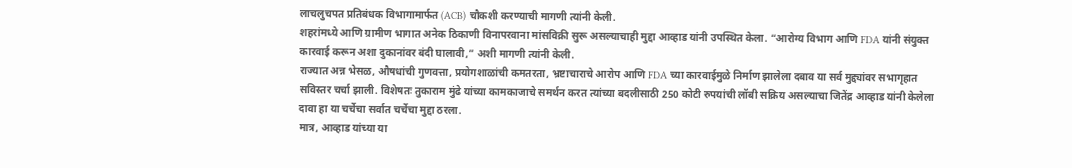लाचलुचपत प्रतिबंधक विभागामार्फत (ACB) चौकशी करण्याची मागणी त्यांनी केली.
शहरांमध्ये आणि ग्रामीण भागात अनेक ठिकाणी विनापरवाना मांसविक्री सुरू असल्याचाही मुद्दा आव्हाड यांनी उपस्थित केला. “आरोग्य विभाग आणि FDA यांनी संयुक्त कारवाई करून अशा दुकानांवर बंदी घालावी,” अशी मागणी त्यांनी केली.
राज्यात अन्न भेसळ, औषधांची गुणवत्ता, प्रयोगशाळांची कमतरता, भ्रष्टाचाराचे आरोप आणि FDA च्या कारवाईमुळे निर्माण झालेला दबाव या सर्व मुद्द्यांवर सभागृहात सविस्तर चर्चा झाली. विशेषतः तुकाराम मुंढे यांच्या कामकाजाचे समर्थन करत त्यांच्या बदलीसाठी 250 कोटी रुपयांची लॉबी सक्रिय असल्याचा जितेंद्र आव्हाड यांनी केलेला दावा हा या चर्चेचा सर्वात चर्चेचा मुद्दा ठरला.
मात्र, आव्हाड यांच्या या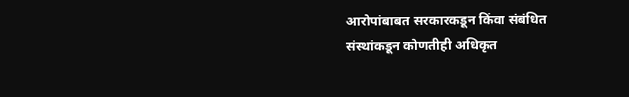आरोपांबाबत सरकारकडून किंवा संबंधित संस्थांकडून कोणतीही अधिकृत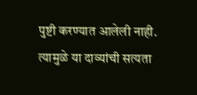पुष्टी करण्यात आलेली नाही. त्यामुळे या दाव्यांची सत्यता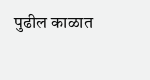पुढील काळात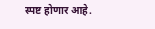स्पष्ट होणार आहे.